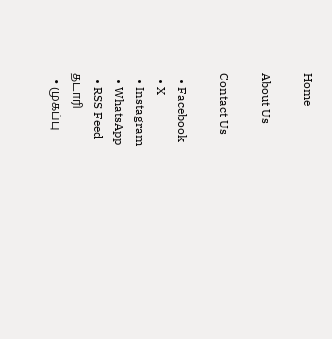Home

About Us

Contact Us

  • Facebook
  • X
  • Instagram
  • WhatsApp
  • RSS Feed
தடாரி
  • முகப்பு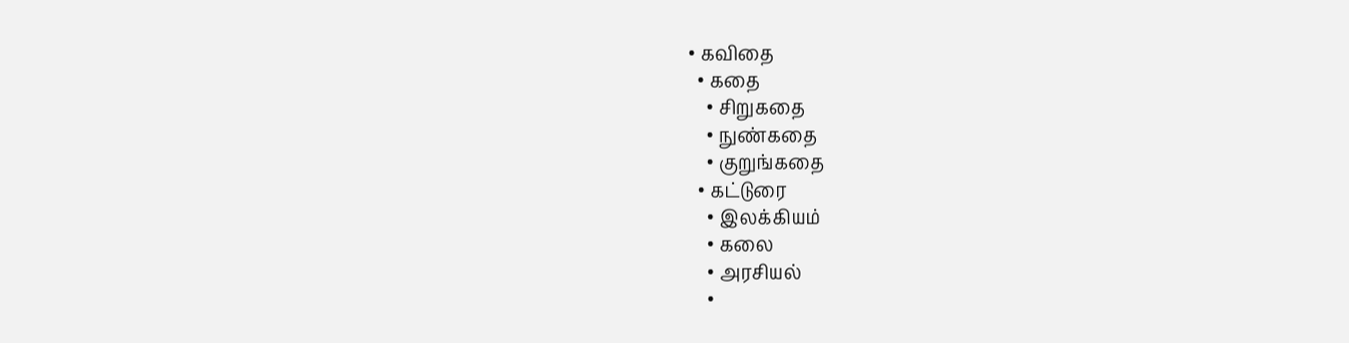• கவிதை
  • கதை
    • சிறுகதை
    • நுண்கதை
    • குறுங்கதை
  • கட்டுரை
    • இலக்கியம்
    • கலை
    • அரசியல்
    •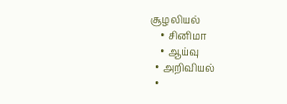சூழலியல்
    • சினிமா
    • ஆய்வு
  • அறிவியல்
  •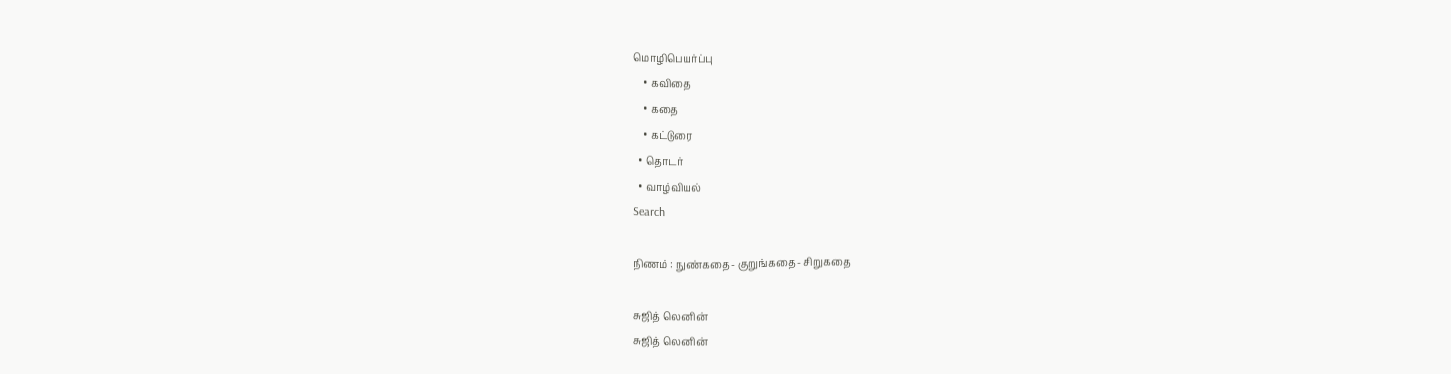மொழிபெயர்ப்பு
    • கவிதை
    • கதை
    • கட்டுரை
  • தொடர்
  • வாழ்வியல்
Search

நிணம் : நுண்கதை- குறுங்கதை- சிறுகதை

சுஜித் லெனின்
சுஜித் லெனின்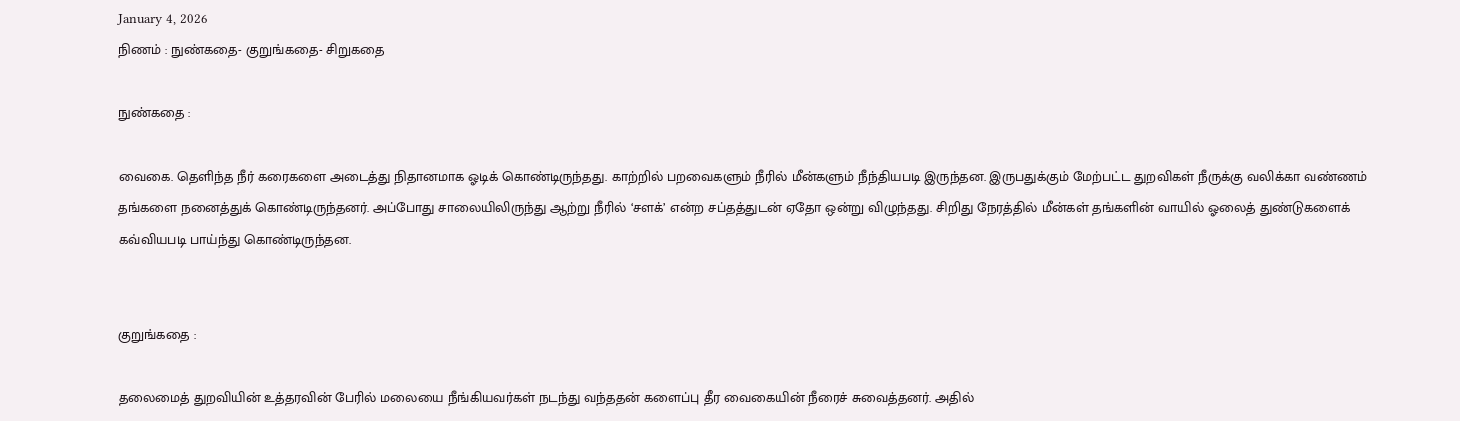January 4, 2026
நிணம் : நுண்கதை- குறுங்கதை- சிறுகதை

நுண்கதை :

வைகை. தெளிந்த நீர் கரைகளை அடைத்து நிதானமாக ஓடிக் கொண்டிருந்தது. காற்றில் பறவைகளும் நீரில் மீன்களும் நீந்தியபடி இருந்தன. இருபதுக்கும் மேற்பட்ட துறவிகள் நீருக்கு வலிக்கா வண்ணம் தங்களை நனைத்துக் கொண்டிருந்தனர். அப்போது சாலையிலிருந்து ஆற்று நீரில் ‘சளக்’ என்ற சப்தத்துடன் ஏதோ ஒன்று விழுந்தது. சிறிது நேரத்தில் மீன்கள் தங்களின் வாயில் ஓலைத் துண்டுகளைக் கவ்வியபடி பாய்ந்து கொண்டிருந்தன.


குறுங்கதை :

தலைமைத் துறவியின் உத்தரவின் பேரில் மலையை நீங்கியவர்கள் நடந்து வந்ததன் களைப்பு தீர வைகையின் நீரைச் சுவைத்தனர். அதில்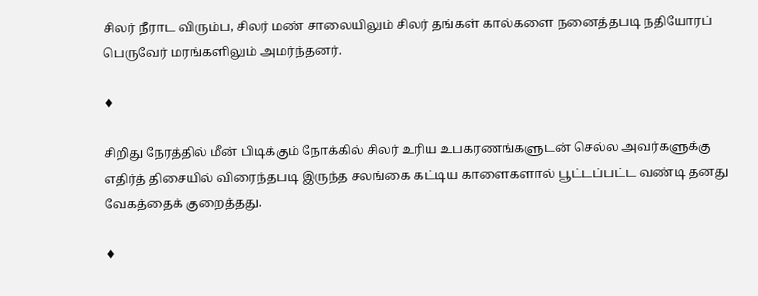சிலர் நீராட விரும்ப, சிலர் மண் சாலையிலும் சிலர் தங்கள் கால்களை நனைத்தபடி நதியோரப் பெருவேர் மரங்களிலும் அமர்ந்தனர்.

♦

சிறிது நேரத்தில் மீன் பிடிக்கும் நோக்கில் சிலர் உரிய உபகரணங்களுடன் செல்ல அவர்களுக்கு எதிர்த் திசையில் விரைந்தபடி இருந்த சலங்கை கட்டிய காளைகளால் பூட்டப்பட்ட வண்டி தனது வேகத்தைக் குறைத்தது.

♦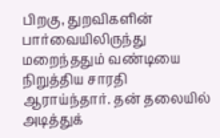பிறகு, துறவிகளின் பார்வையிலிருந்து மறைந்ததும் வண்டியை நிறுத்திய சாரதி ஆராய்ந்தார். தன் தலையில் அடித்துக்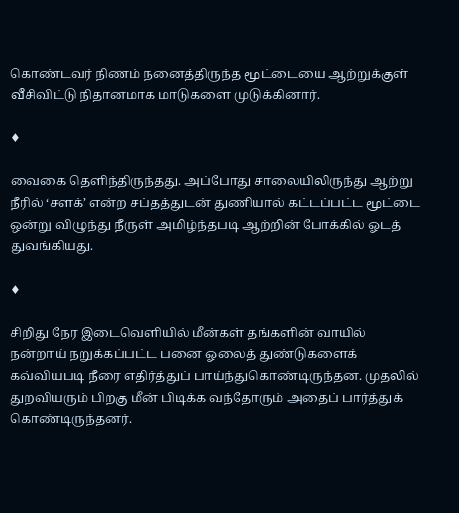கொண்டவர் நிணம் நனைத்திருந்த மூட்டையை ஆற்றுக்குள் வீசிவிட்டு நிதானமாக மாடுகளை முடுக்கினார்.

♦

வைகை தெளிந்திருந்தது. அப்போது சாலையிலிருந்து ஆற்று நீரில் ‘சளக்’ என்ற சப்தத்துடன் துணியால் கட்டப்பட்ட மூட்டை ஒன்று விழுந்து நீருள் அமிழ்ந்தபடி ஆற்றின் போக்கில் ஓடத் துவங்கியது.

♦

சிறிது நேர இடைவெளியில் மீன்கள் தங்களின் வாயில் நன்றாய் நறுக்கப்பட்ட பனை ஓலைத் துண்டுகளைக் கவ்வியபடி நீரை எதிர்த்துப் பாய்ந்துகொண்டிருந்தன. முதலில் துறவியரும் பிறகு மீன் பிடிக்க வந்தோரும் அதைப் பார்த்துக் கொண்டிருந்தனர்.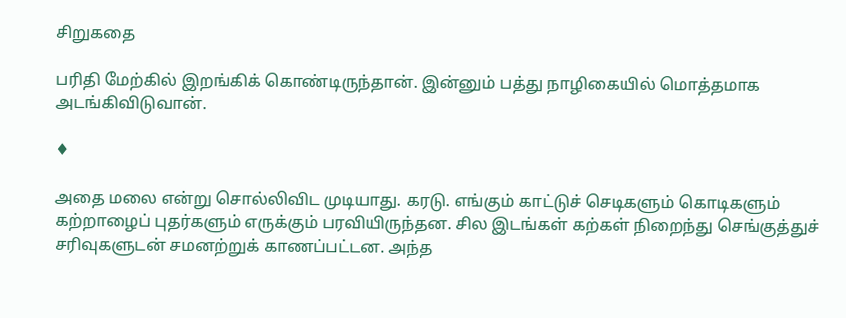சிறுகதை

பரிதி மேற்கில் இறங்கிக் கொண்டிருந்தான். இன்னும் பத்து நாழிகையில் மொத்தமாக அடங்கிவிடுவான்.

♦

அதை மலை என்று சொல்லிவிட முடியாது. கரடு. எங்கும் காட்டுச் செடிகளும் கொடிகளும் கற்றாழைப் புதர்களும் எருக்கும் பரவியிருந்தன. சில இடங்கள் கற்கள் நிறைந்து செங்குத்துச் சரிவுகளுடன் சமனற்றுக் காணப்பட்டன. அந்த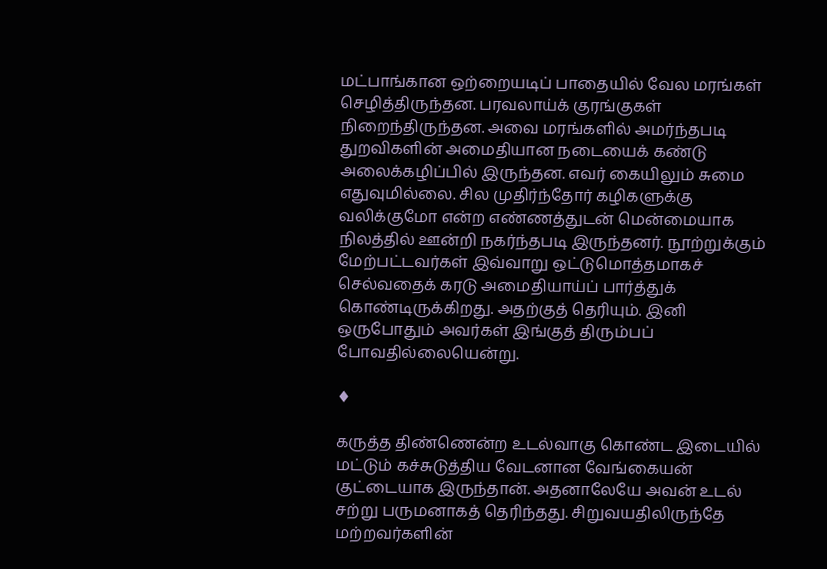மட்பாங்கான ஒற்றையடிப் பாதையில் வேல மரங்கள் செழித்திருந்தன. பரவலாய்க் குரங்குகள் நிறைந்திருந்தன. அவை மரங்களில் அமர்ந்தபடி துறவிகளின் அமைதியான நடையைக் கண்டு அலைக்கழிப்பில் இருந்தன. எவர் கையிலும் சுமை எதுவுமில்லை. சில முதிர்ந்தோர் கழிகளுக்கு வலிக்குமோ என்ற எண்ணத்துடன் மென்மையாக நிலத்தில் ஊன்றி நகர்ந்தபடி இருந்தனர். நூற்றுக்கும் மேற்பட்டவர்கள் இவ்வாறு ஒட்டுமொத்தமாகச் செல்வதைக் கரடு அமைதியாய்ப் பார்த்துக் கொண்டிருக்கிறது. அதற்குத் தெரியும். இனி ஒருபோதும் அவர்கள் இங்குத் திரும்பப் போவதில்லையென்று.

♦

கருத்த திண்ணென்ற உடல்வாகு கொண்ட இடையில் மட்டும் கச்சுடுத்திய வேடனான வேங்கையன் குட்டையாக இருந்தான். அதனாலேயே அவன் உடல் சற்று பருமனாகத் தெரிந்தது. சிறுவயதிலிருந்தே மற்றவர்களின்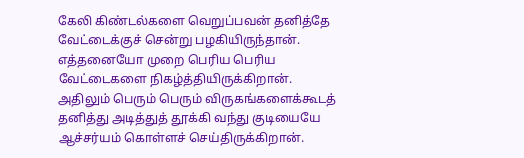கேலி கிண்டல்களை வெறுப்பவன் தனித்தே வேட்டைக்குச் சென்று பழகியிருந்தான். எத்தனையோ முறை பெரிய பெரிய வேட்டைகளை நிகழ்த்தியிருக்கிறான். அதிலும் பெரும் பெரும் விருகங்களைக்கூடத் தனித்து அடித்துத் தூக்கி வந்து குடியையே ஆச்சர்யம் கொள்ளச் செய்திருக்கிறான்.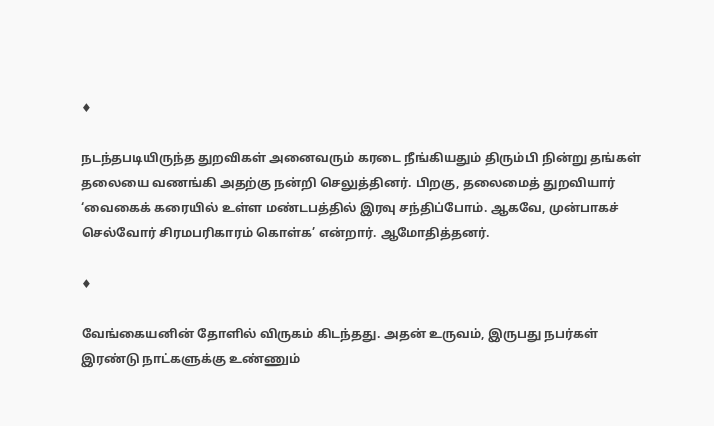♦

நடந்தபடியிருந்த துறவிகள் அனைவரும் கரடை நீங்கியதும் திரும்பி நின்று தங்கள் தலையை வணங்கி அதற்கு நன்றி செலுத்தினர். பிறகு, தலைமைத் துறவியார் ‘வைகைக் கரையில் உள்ள மண்டபத்தில் இரவு சந்திப்போம். ஆகவே, முன்பாகச் செல்வோர் சிரமபரிகாரம் கொள்க’ என்றார். ஆமோதித்தனர்.

♦

வேங்கையனின் தோளில் விருகம் கிடந்தது. அதன் உருவம், இருபது நபர்கள் இரண்டு நாட்களுக்கு உண்ணும்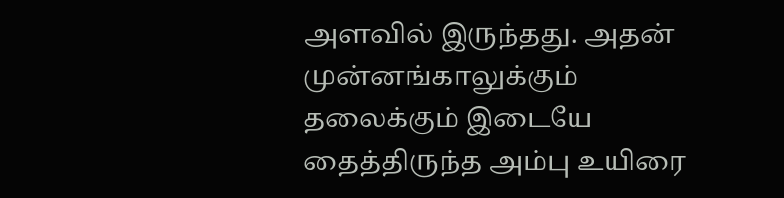அளவில் இருந்தது. அதன் முன்னங்காலுக்கும் தலைக்கும் இடையே தைத்திருந்த அம்பு உயிரை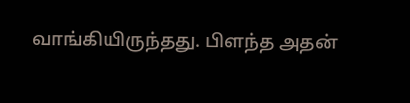வாங்கியிருந்தது. பிளந்த அதன்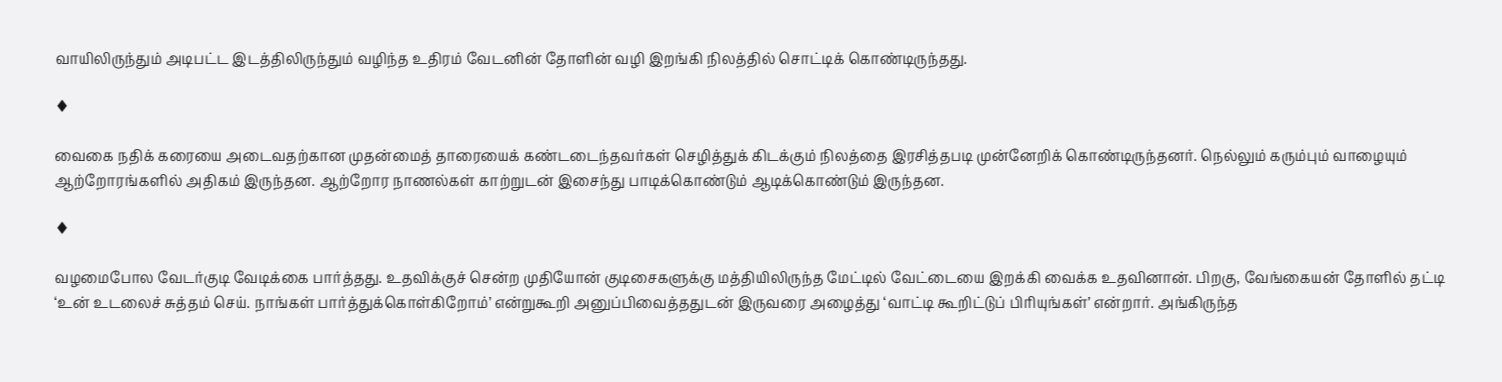வாயிலிருந்தும் அடிபட்ட இடத்திலிருந்தும் வழிந்த உதிரம் வேடனின் தோளின் வழி இறங்கி நிலத்தில் சொட்டிக் கொண்டிருந்தது.

♦

வைகை நதிக் கரையை அடைவதற்கான முதன்மைத் தாரையைக் கண்டடைந்தவர்கள் செழித்துக் கிடக்கும் நிலத்தை இரசித்தபடி முன்னேறிக் கொண்டிருந்தனர். நெல்லும் கரும்பும் வாழையும் ஆற்றோரங்களில் அதிகம் இருந்தன. ஆற்றோர நாணல்கள் காற்றுடன் இசைந்து பாடிக்கொண்டும் ஆடிக்கொண்டும் இருந்தன.

♦

வழமைபோல வேடர்குடி வேடிக்கை பார்த்தது. உதவிக்குச் சென்ற முதியோன் குடிசைகளுக்கு மத்தியிலிருந்த மேட்டில் வேட்டையை இறக்கி வைக்க உதவினான். பிறகு, வேங்கையன் தோளில் தட்டி ‘உன் உடலைச் சுத்தம் செய். நாங்கள் பார்த்துக்கொள்கிறோம்’ என்றுகூறி அனுப்பிவைத்ததுடன் இருவரை அழைத்து ‘வாட்டி கூறிட்டுப் பிரியுங்கள்’ என்றார். அங்கிருந்த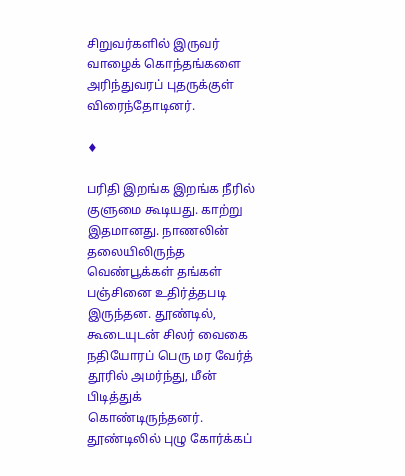சிறுவர்களில் இருவர் வாழைக் கொந்தங்களை அரிந்துவரப் புதருக்குள் விரைந்தோடினர்.

♦

பரிதி இறங்க இறங்க நீரில் குளுமை கூடியது. காற்று இதமானது. நாணலின் தலையிலிருந்த வெண்பூக்கள் தங்கள் பஞ்சினை உதிர்த்தபடி இருந்தன. தூண்டில், கூடையுடன் சிலர் வைகை நதியோரப் பெரு மர வேர்த் தூரில் அமர்ந்து, மீன் பிடித்துக் கொண்டிருந்தனர். தூண்டிலில் புழு கோர்க்கப்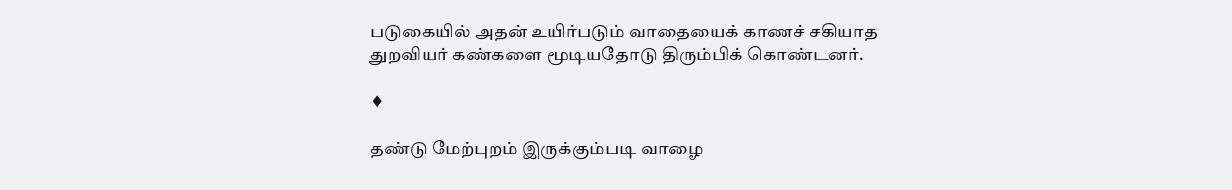படுகையில் அதன் உயிர்படும் வாதையைக் காணச் சகியாத துறவியர் கண்களை மூடியதோடு திரும்பிக் கொண்டனர்.

♦

தண்டு மேற்புறம் இருக்கும்படி வாழை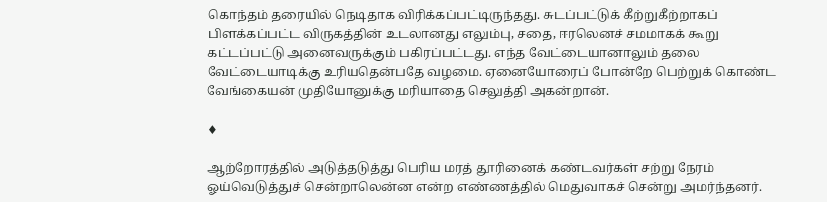கொந்தம் தரையில் நெடிதாக விரிக்கப்பட்டிருந்தது. சுடப்பட்டுக் கீற்றுகீற்றாகப் பிளக்கப்பட்ட விருகத்தின் உடலானது எலும்பு, சதை, ஈரலெனச் சமமாகக் கூறு கட்டப்பட்டு அனைவருக்கும் பகிரப்பட்டது. எந்த வேட்டையானாலும் தலை வேட்டையாடிக்கு உரியதென்பதே வழமை. ஏனையோரைப் போன்றே பெற்றுக் கொண்ட வேங்கையன் முதியோனுக்கு மரியாதை செலுத்தி அகன்றான்.

♦

ஆற்றோரத்தில் அடுத்தடுத்து பெரிய மரத் தூரினைக் கண்டவர்கள் சற்று நேரம் ஓய்வெடுத்துச் சென்றாலென்ன என்ற எண்ணத்தில் மெதுவாகச் சென்று அமர்ந்தனர்.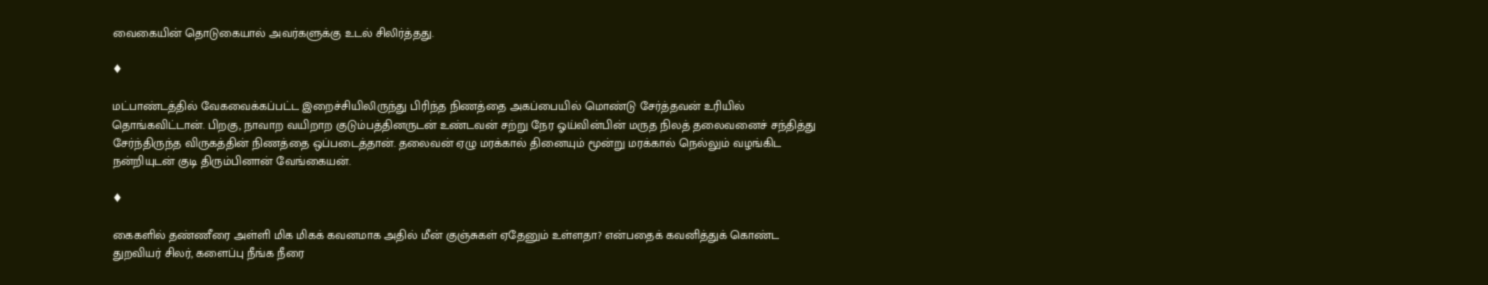வைகையின் தொடுகையால் அவர்களுக்கு உடல் சிலிர்த்தது.

♦

மட்பாண்டத்தில் வேகவைக்கப்பட்ட இறைச்சியிலிருந்து பிரிந்த நிணத்தை அகப்பையில் மொண்டு சேர்த்தவன் உரியில் தொங்கவிட்டான். பிறகு, நாவாற வயிறாற குடும்பத்தினருடன் உண்டவன் சற்று நேர ஓய்வின்பின் மருத நிலத் தலைவனைச் சந்தித்து சேர்ந்திருந்த விருகத்தின் நிணத்தை ஒப்படைத்தான். தலைவன் ஏழு மரக்கால் தினையும் மூன்று மரக்கால் நெல்லும் வழங்கிட நன்றியுடன் குடி திரும்பினான் வேங்கையன்.

♦

கைகளில் தண்ணீரை அள்ளி மிக மிகக் கவனமாக அதில் மீன் குஞ்சுகள் ஏதேனும் உள்ளதா? என்பதைக் கவனித்துக் கொண்ட துறவியர் சிலர், களைப்பு நீங்க நீரை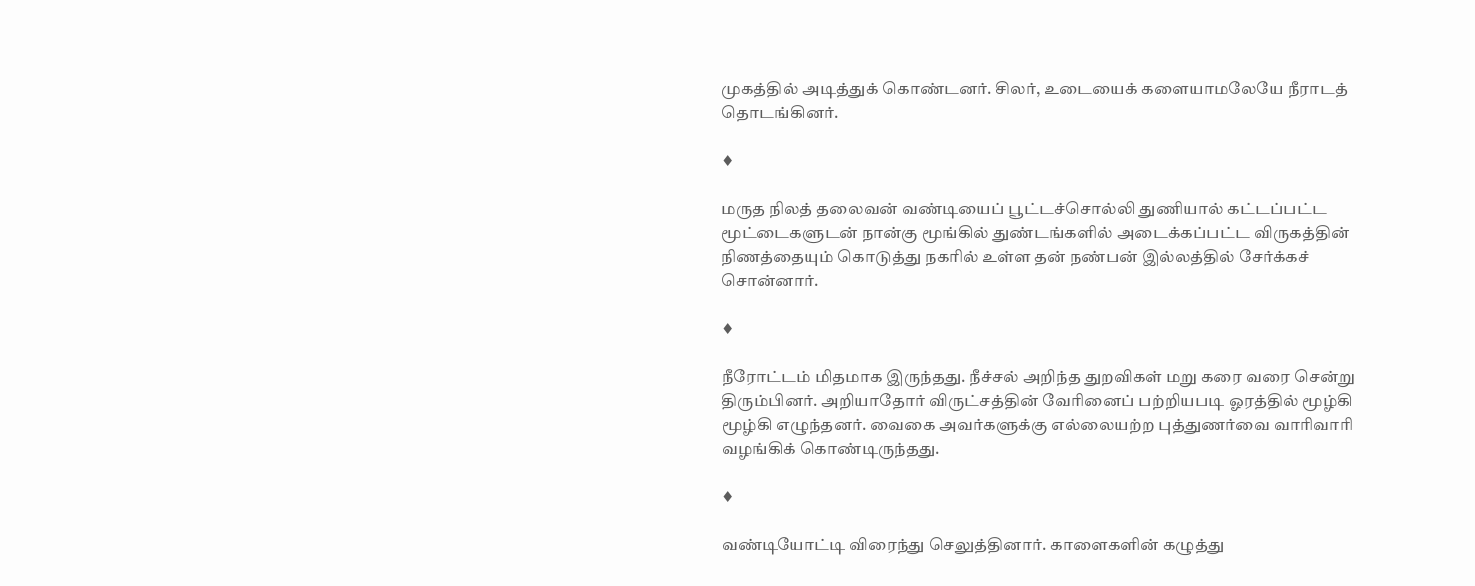முகத்தில் அடித்துக் கொண்டனர். சிலர், உடையைக் களையாமலேயே நீராடத் தொடங்கினர்.

♦

மருத நிலத் தலைவன் வண்டியைப் பூட்டச்சொல்லி துணியால் கட்டப்பட்ட மூட்டைகளுடன் நான்கு மூங்கில் துண்டங்களில் அடைக்கப்பட்ட விருகத்தின் நிணத்தையும் கொடுத்து நகரில் உள்ள தன் நண்பன் இல்லத்தில் சேர்க்கச் சொன்னார்.

♦

நீரோட்டம் மிதமாக இருந்தது. நீச்சல் அறிந்த துறவிகள் மறு கரை வரை சென்று திரும்பினர். அறியாதோர் விருட்சத்தின் வேரினைப் பற்றியபடி ஓரத்தில் மூழ்கி மூழ்கி எழுந்தனர். வைகை அவர்களுக்கு எல்லையற்ற புத்துணர்வை வாரிவாரி வழங்கிக் கொண்டிருந்தது.

♦

வண்டியோட்டி விரைந்து செலுத்தினார். காளைகளின் கழுத்து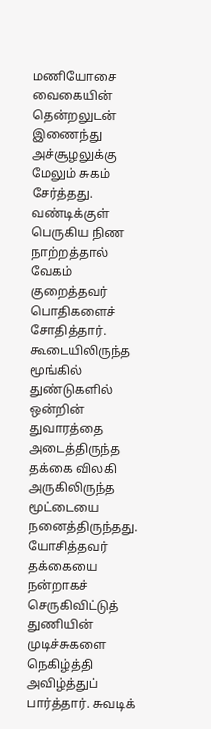மணியோசை வைகையின் தென்றலுடன் இணைந்து அச்சூழலுக்கு மேலும் சுகம் சேர்த்தது. வண்டிக்குள் பெருகிய நிண நாற்றத்தால் வேகம் குறைத்தவர் பொதிகளைச் சோதித்தார். கூடையிலிருந்த மூங்கில் துண்டுகளில் ஒன்றின் துவாரத்தை அடைத்திருந்த தக்கை விலகி அருகிலிருந்த மூட்டையை நனைத்திருந்தது. யோசித்தவர் தக்கையை நன்றாகச் செருகிவிட்டுத் துணியின் முடிச்சுகளை நெகிழ்த்தி அவிழ்த்துப் பார்த்தார். சுவடிக்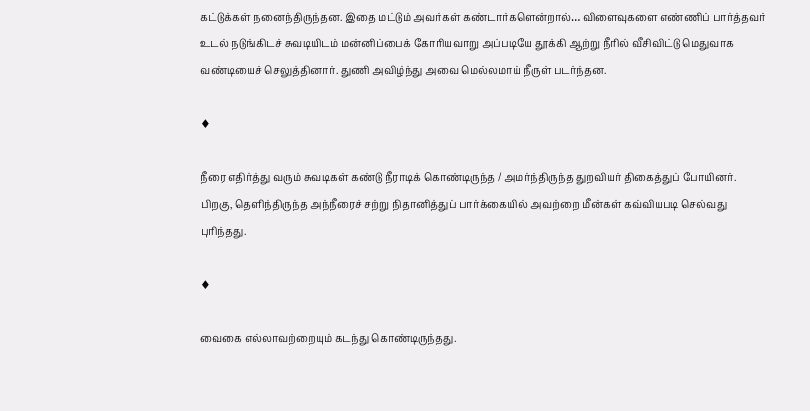கட்டுக்கள் நனைந்திருந்தன. இதை மட்டும் அவர்கள் கண்டார்களென்றால்… விளைவுகளை எண்ணிப் பார்த்தவர் உடல் நடுங்கிடச் சுவடியிடம் மன்னிப்பைக் கோரியவாறு அப்படியே தூக்கி ஆற்று நீரில் வீசிவிட்டு மெதுவாக வண்டியைச் செலுத்தினார். துணி அவிழ்ந்து அவை மெல்லமாய் நீருள் படர்ந்தன.

♦

நீரை எதிர்த்து வரும் சுவடிகள் கண்டு நீராடிக் கொண்டிருந்த / அமர்ந்திருந்த துறவியர் திகைத்துப் போயினர். பிறகு, தெளிந்திருந்த அந்நீரைச் சற்று நிதானித்துப் பார்க்கையில் அவற்றை மீன்கள் கவ்வியபடி செல்வது புரிந்தது.

♦

வைகை எல்லாவற்றையும் கடந்து கொண்டிருந்தது.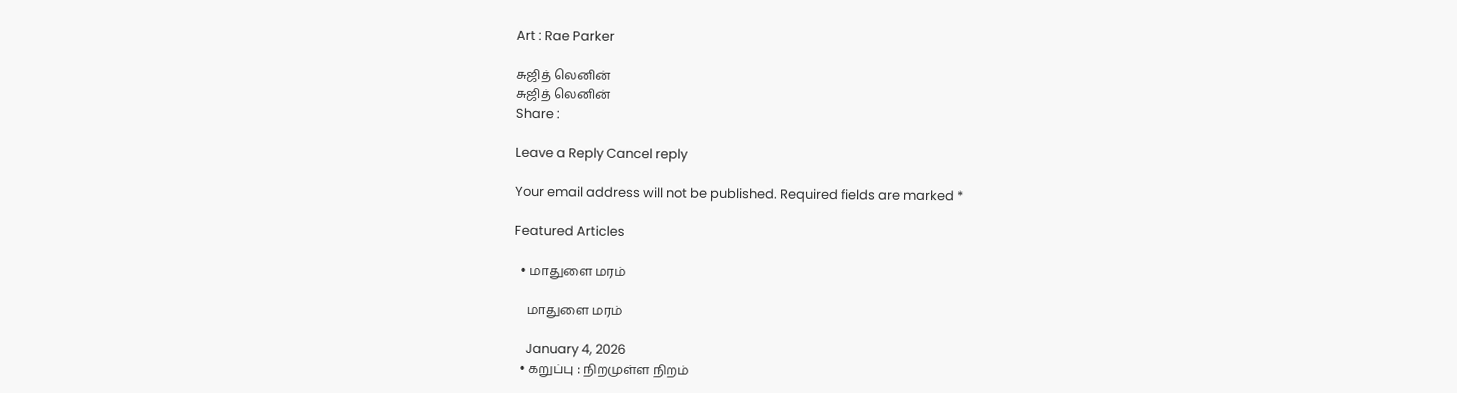Art : Rae Parker

சுஜித் லெனின்
சுஜித் லெனின்
Share :

Leave a Reply Cancel reply

Your email address will not be published. Required fields are marked *

Featured Articles

  • மாதுளை மரம்

    மாதுளை மரம்

    January 4, 2026
  • கறுப்பு : நிறமுள்ள நிறம்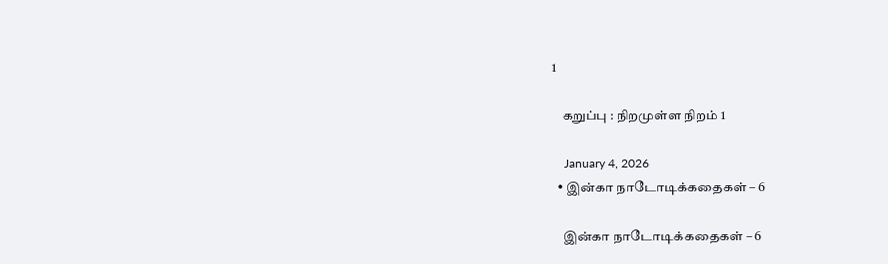1

    கறுப்பு : நிறமுள்ள நிறம் 1

    January 4, 2026
  • இன்கா நாடோடிக்கதைகள் – 6

    இன்கா நாடோடிக்கதைகள் – 6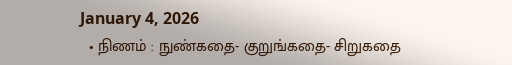January 4, 2026
  • நிணம் : நுண்கதை- குறுங்கதை- சிறுகதை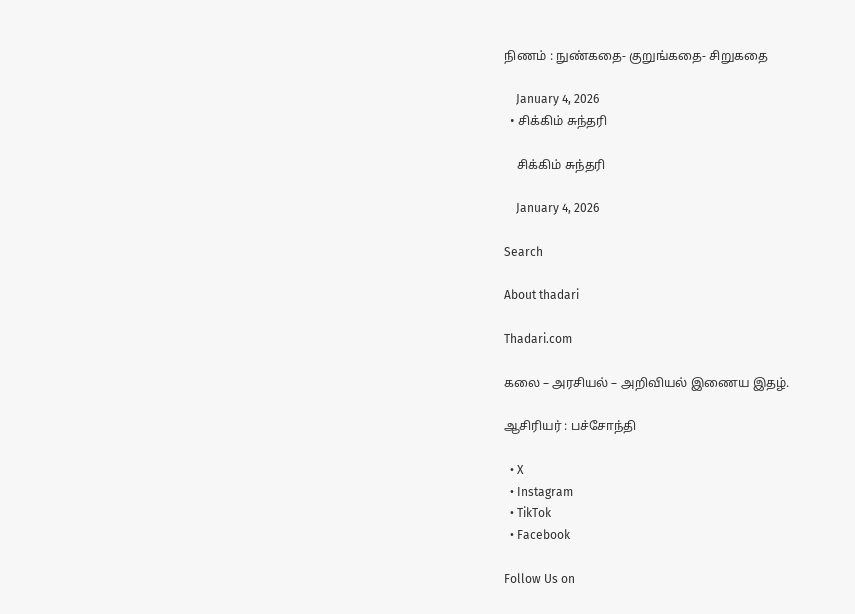நிணம் : நுண்கதை- குறுங்கதை- சிறுகதை

    January 4, 2026
  • சிக்கிம் சுந்தரி

    சிக்கிம் சுந்தரி

    January 4, 2026

Search

About thadari

Thadari.com

கலை – அரசியல் – அறிவியல் இணைய இதழ்.

ஆசிரியர் : பச்சோந்தி

  • X
  • Instagram
  • TikTok
  • Facebook

Follow Us on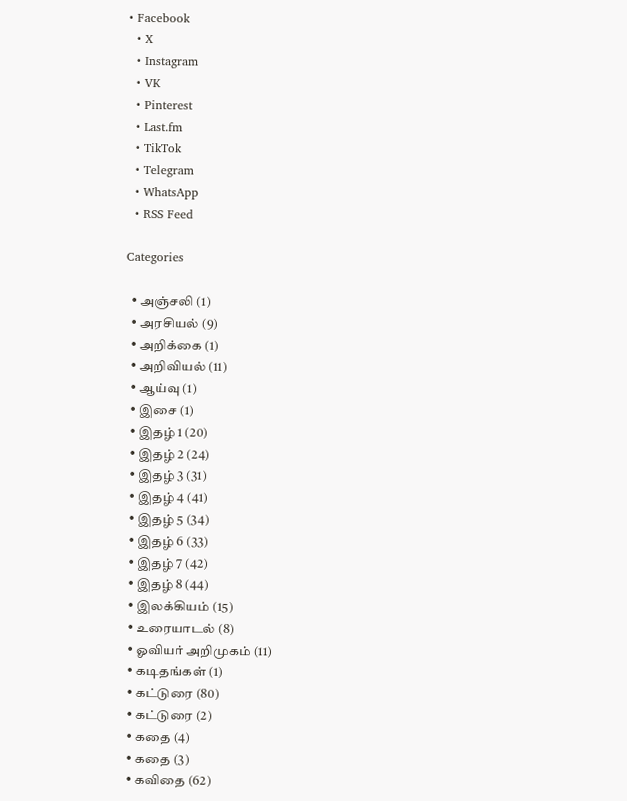• Facebook
  • X
  • Instagram
  • VK
  • Pinterest
  • Last.fm
  • TikTok
  • Telegram
  • WhatsApp
  • RSS Feed

Categories

  • அஞ்சலி (1)
  • அரசியல் (9)
  • அறிக்கை (1)
  • அறிவியல் (11)
  • ஆய்வு (1)
  • இசை (1)
  • இதழ் 1 (20)
  • இதழ் 2 (24)
  • இதழ் 3 (31)
  • இதழ் 4 (41)
  • இதழ் 5 (34)
  • இதழ் 6 (33)
  • இதழ் 7 (42)
  • இதழ் 8 (44)
  • இலக்கியம் (15)
  • உரையாடல் (8)
  • ஓவியர் அறிமுகம் (11)
  • கடிதங்கள் (1)
  • கட்டுரை (80)
  • கட்டுரை (2)
  • கதை (4)
  • கதை (3)
  • கவிதை (62)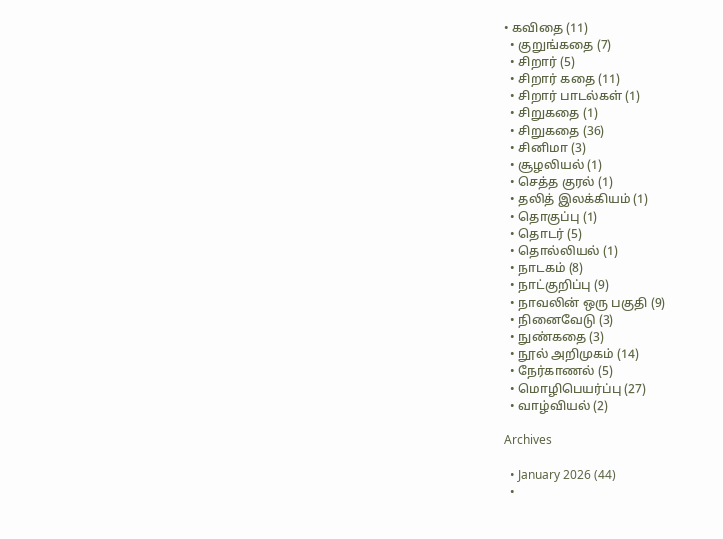• கவிதை (11)
  • குறுங்கதை (7)
  • சிறார் (5)
  • சிறார் கதை (11)
  • சிறார் பாடல்கள் (1)
  • சிறுகதை (1)
  • சிறுகதை (36)
  • சினிமா (3)
  • சூழலியல் (1)
  • செத்த குரல் (1)
  • தலித் இலக்கியம் (1)
  • தொகுப்பு (1)
  • தொடர் (5)
  • தொல்லியல் (1)
  • நாடகம் (8)
  • நாட்குறிப்பு (9)
  • நாவலின் ஒரு பகுதி (9)
  • நினைவேடு (3)
  • நுண்கதை (3)
  • நூல் அறிமுகம் (14)
  • நேர்காணல் (5)
  • மொழிபெயர்ப்பு (27)
  • வாழ்வியல் (2)

Archives

  • January 2026 (44)
  •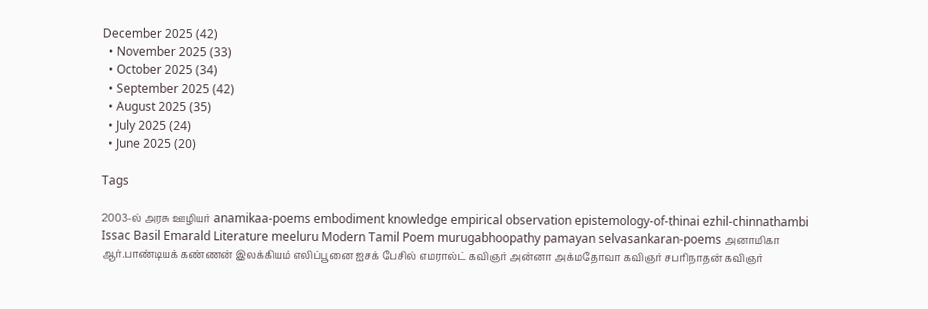December 2025 (42)
  • November 2025 (33)
  • October 2025 (34)
  • September 2025 (42)
  • August 2025 (35)
  • July 2025 (24)
  • June 2025 (20)

Tags

2003-ல் அரசு ஊழியர் anamikaa-poems embodiment knowledge empirical observation epistemology-of-thinai ezhil-chinnathambi Issac Basil Emarald Literature meeluru Modern Tamil Poem murugabhoopathy pamayan selvasankaran-poems அனாமிகா ஆர்.பாண்டியக் கண்ணன் இலக்கியம் எலிப்பூனை ஐசக் பேசில் எமரால்ட் கவிஞர் அன்னா அக்மதோவா கவிஞர் சபரிநாதன் கவிஞர்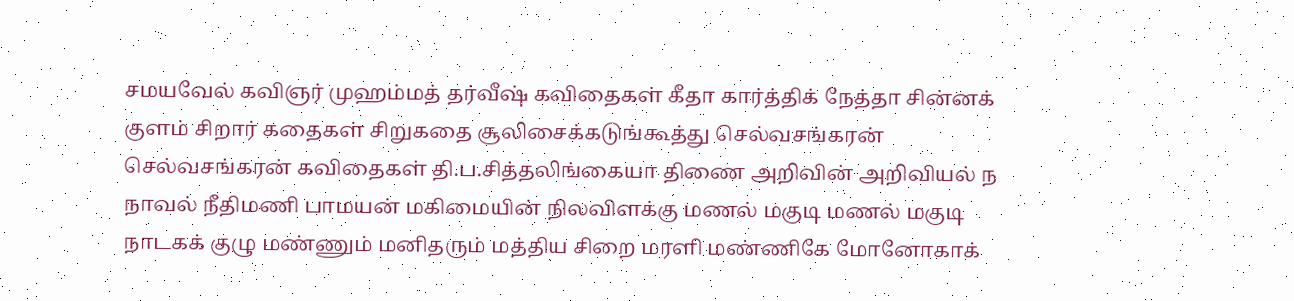சமயவேல் கவிஞர் முஹம்மத் தர்வீஷ் கவிதைகள் கீதா கார்த்திக் நேத்தா சின்னக் குளம் சிறார் கதைகள் சிறுகதை சூலிசைக்கடுங்கூத்து செல்வசங்கரன் செல்வசங்கரன் கவிதைகள் தி.ப.சித்தலிங்கையா திணை அறிவின் அறிவியல் ந நாவல் நீதிமணி பாமயன் மகிமையின் நிலவிளக்கு மணல் மகுடி மணல் மகுடி நாடகக் குழு மண்ணும் மனிதரும் மத்திய சிறை மரளி மண்ணிகே மோனோகாக்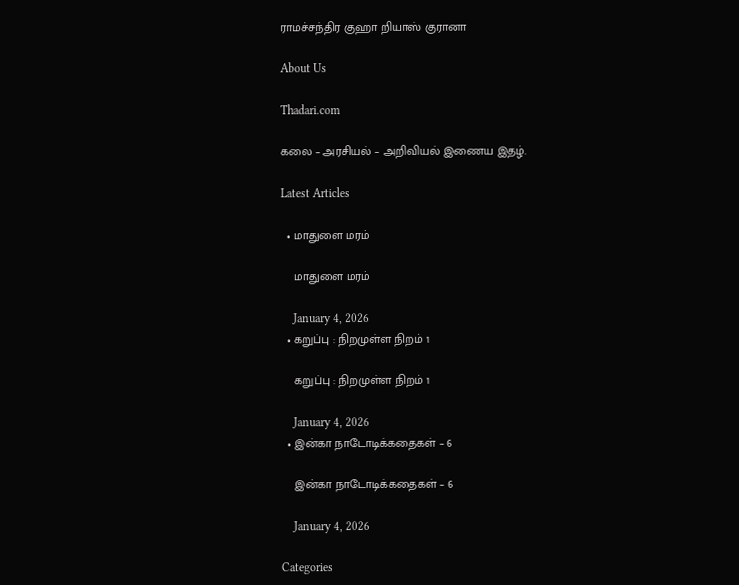ராமச்சந்திர குஹா றியாஸ் குரானா

About Us

Thadari.com

கலை – அரசியல் – அறிவியல் இணைய இதழ்.

Latest Articles

  • மாதுளை மரம்

    மாதுளை மரம்

    January 4, 2026
  • கறுப்பு : நிறமுள்ள நிறம் 1

    கறுப்பு : நிறமுள்ள நிறம் 1

    January 4, 2026
  • இன்கா நாடோடிக்கதைகள் – 6

    இன்கா நாடோடிக்கதைகள் – 6

    January 4, 2026

Categories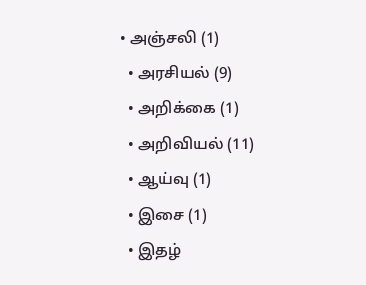• அஞ்சலி (1)
  • அரசியல் (9)
  • அறிக்கை (1)
  • அறிவியல் (11)
  • ஆய்வு (1)
  • இசை (1)
  • இதழ்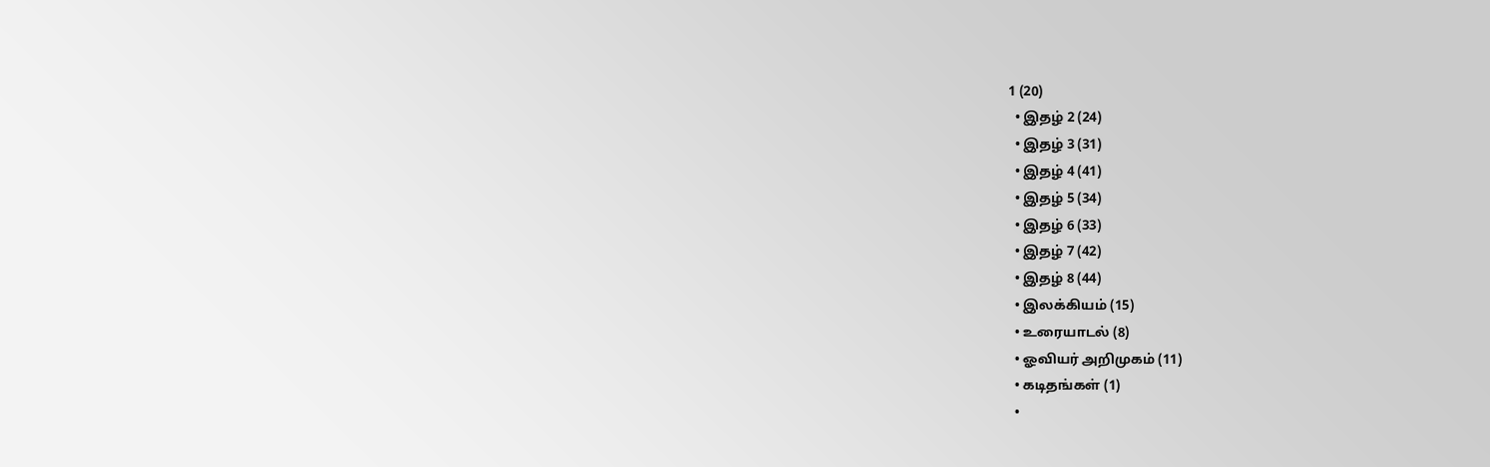1 (20)
  • இதழ் 2 (24)
  • இதழ் 3 (31)
  • இதழ் 4 (41)
  • இதழ் 5 (34)
  • இதழ் 6 (33)
  • இதழ் 7 (42)
  • இதழ் 8 (44)
  • இலக்கியம் (15)
  • உரையாடல் (8)
  • ஓவியர் அறிமுகம் (11)
  • கடிதங்கள் (1)
  •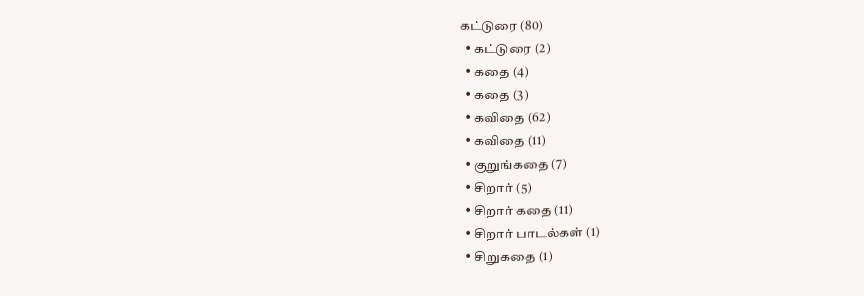கட்டுரை (80)
  • கட்டுரை (2)
  • கதை (4)
  • கதை (3)
  • கவிதை (62)
  • கவிதை (11)
  • குறுங்கதை (7)
  • சிறார் (5)
  • சிறார் கதை (11)
  • சிறார் பாடல்கள் (1)
  • சிறுகதை (1)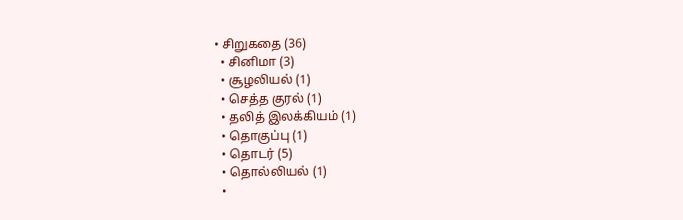• சிறுகதை (36)
  • சினிமா (3)
  • சூழலியல் (1)
  • செத்த குரல் (1)
  • தலித் இலக்கியம் (1)
  • தொகுப்பு (1)
  • தொடர் (5)
  • தொல்லியல் (1)
  •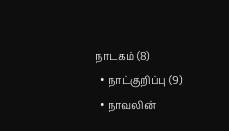நாடகம் (8)
  • நாட்குறிப்பு (9)
  • நாவலின்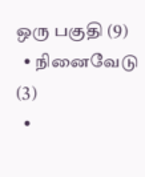ஒரு பகுதி (9)
  • நினைவேடு (3)
  •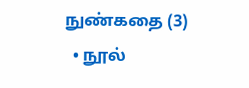நுண்கதை (3)
  • நூல்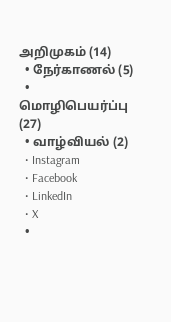அறிமுகம் (14)
  • நேர்காணல் (5)
  • மொழிபெயர்ப்பு (27)
  • வாழ்வியல் (2)
  • Instagram
  • Facebook
  • LinkedIn
  • X
  •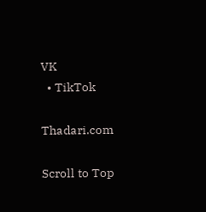VK
  • TikTok

Thadari.com

Scroll to Top